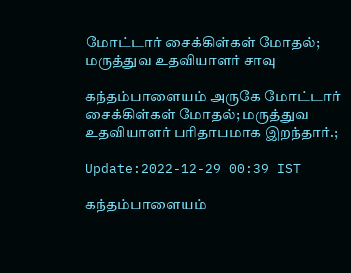மோட்டார் சைக்கிள்கள் மோதல்; மருத்துவ உதவியாளர் சாவு

கந்தம்பாளையம் அருகே மோட்டார் சைக்கிள்கள் மோதல்; மருத்துவ உதவியாளர் பரிதாபமாக இறந்தார்.;

Update:2022-12-29 00:39 IST

கந்தம்பாளையம்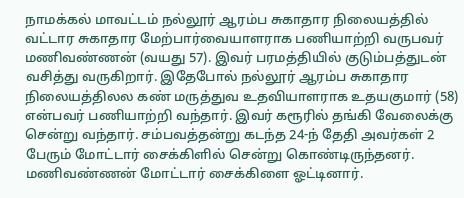நாமக்கல் மாவட்டம் நல்லூர் ஆரம்ப சுகாதார நிலையத்தில் வட்டார சுகாதார மேற்பார்வையாளராக பணியாற்றி வருபவர் மணிவண்ணன் (வயது 57). இவர் பரமத்தியில் குடும்பத்துடன் வசித்து வருகிறார். இதேபோல் நல்லூர் ஆரம்ப சுகாதார நிலையத்திலல கண் மருத்துவ உதவியாளராக உதயகுமார் (58) என்பவர் பணியாற்றி வந்தார். இவர் கரூரில் தங்கி வேலைக்கு சென்று வந்தார். சம்பவத்தன்று கடந்த 24-ந் தேதி அவர்கள் 2 பேரும் மோட்டார் சைக்கிளில் சென்று கொண்டிருந்தனர். மணிவண்ணன் மோட்டார் சைக்கிளை ஓட்டினார்.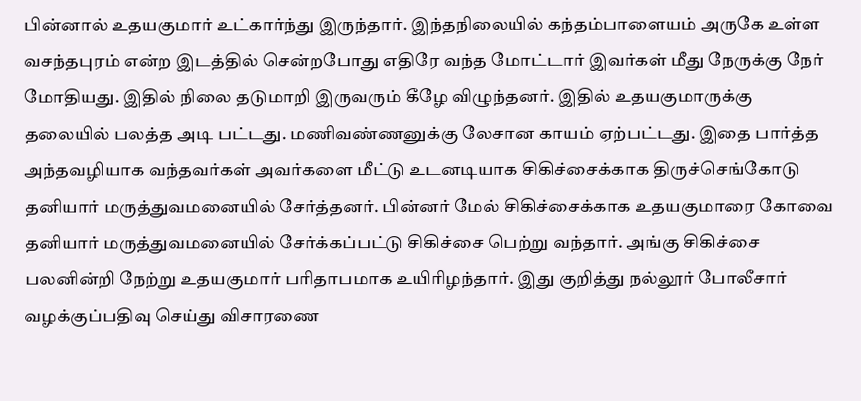பின்னால் உதயகுமார் உட்கார்ந்து இருந்தார். இந்தநிலையில் கந்தம்பாளையம் அருகே உள்ள வசந்தபுரம் என்ற இடத்தில் சென்றபோது எதிரே வந்த மோட்டார் இவர்கள் மீது நேருக்கு நேர் மோதியது. இதில் நிலை தடுமாறி இருவரும் கீழே விழுந்தனர். இதில் உதயகுமாருக்கு தலையில் பலத்த அடி பட்டது. மணிவண்ணனுக்கு லேசான காயம் ஏற்பட்டது. இதை பார்த்த அந்தவழியாக வந்தவர்கள் அவர்களை மீட்டு உடனடியாக சிகிச்சைக்காக திருச்செங்கோடு தனியார் மருத்துவமனையில் சேர்த்தனர். பின்னர் மேல் சிகிச்சைக்காக உதயகுமாரை கோவை தனியார் மருத்துவமனையில் சேர்க்கப்பட்டு சிகிச்சை பெற்று வந்தார். அங்கு சிகிச்சை பலனின்றி நேற்று உதயகுமார் பரிதாபமாக உயிரிழந்தார். இது குறித்து நல்லூர் போலீசார் வழக்குப்பதிவு செய்து விசாரணை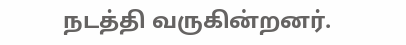நடத்தி வருகின்றனர்.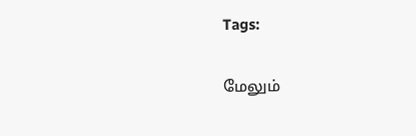Tags:

மேலும்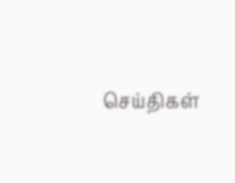செய்திகள்